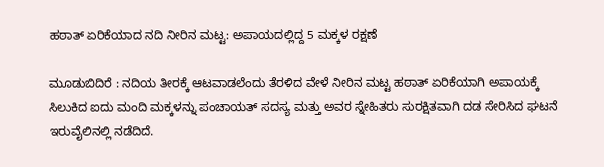ಹಠಾತ್‌ ಏರಿಕೆಯಾದ ನದಿ ನೀರಿನ ಮಟ್ಟ: ಅಪಾಯದಲ್ಲಿದ್ದ 5 ಮಕ್ಕಳ ರಕ್ಷಣೆ

ಮೂಡುಬಿದಿರೆ : ನದಿಯ ತೀರಕ್ಕೆ ಆಟವಾಡಲೆಂದು ತೆರಳಿದ ವೇಳೆ ನೀರಿನ ಮಟ್ಟ ಹಠಾತ್‌ ಏರಿಕೆಯಾಗಿ ಅಪಾಯಕ್ಕೆ ಸಿಲುಕಿದ ಐದು ಮಂದಿ ಮಕ್ಕಳನ್ನು ಪಂಚಾಯತ್‌ ಸದಸ್ಯ ಮತ್ತು ಅವರ ಸ್ನೇಹಿತರು ಸುರಕ್ಷಿತವಾಗಿ ದಡ ಸೇರಿಸಿದ ಘಟನೆ ಇರುವೈಲಿನಲ್ಲಿ ನಡೆದಿದೆ.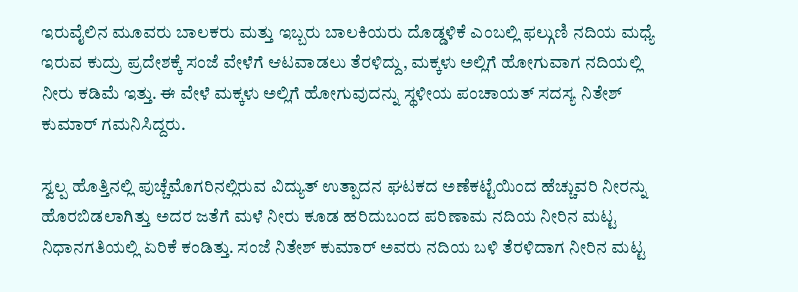ಇರುವೈಲಿನ ಮೂವರು ಬಾಲಕರು ಮತ್ತು ಇಬ್ಬರು ಬಾಲಕಿಯರು ದೊಡ್ಡಳಿಕೆ ಎಂಬಲ್ಲಿ ಫ‌ಲ್ಗುಣಿ ನದಿಯ ಮಧ್ಯೆ ಇರುವ ಕುದ್ರು ಪ್ರದೇಶಕ್ಕೆ ಸಂಜೆ ವೇಳೆಗೆ ಆಟವಾಡಲು ತೆರಳಿದ್ದು, ಮಕ್ಕಳು ಅಲ್ಲಿಗೆ ಹೋಗುವಾಗ ನದಿಯಲ್ಲಿ ನೀರು ಕಡಿಮೆ ಇತ್ತು. ಈ ವೇಳೆ ಮಕ್ಕಳು ಅಲ್ಲಿಗೆ ಹೋಗುವುದನ್ನು ಸ್ಥಳೀಯ ಪಂಚಾಯತ್‌ ಸದಸ್ಯ ನಿತೇಶ್‌ ಕುಮಾರ್‌ ಗಮನಿಸಿದ್ದರು.

ಸ್ವಲ್ಪ ಹೊತ್ತಿನಲ್ಲಿ ಪುಚ್ಚೆಮೊಗರಿನಲ್ಲಿರುವ ವಿದ್ಯುತ್‌ ಉತ್ಪಾದನ ಘಟಕದ ಅಣೆಕಟ್ಟೆಯಿಂದ ಹೆಚ್ಚುವರಿ ನೀರನ್ನು ಹೊರಬಿಡಲಾಗಿತ್ತು ಅದರ ಜತೆಗೆ ಮಳೆ ನೀರು ಕೂಡ ಹರಿದುಬಂದ ಪರಿಣಾಮ ನದಿಯ ನೀರಿನ ಮಟ್ಟ ನಿಧಾನಗತಿಯಲ್ಲಿ ಏರಿಕೆ ಕಂಡಿತ್ತು. ಸಂಜೆ ನಿತೇಶ್‌ ಕುಮಾರ್‌ ಅವರು ನದಿಯ ಬಳಿ ತೆರಳಿದಾಗ ನೀರಿನ ಮಟ್ಟ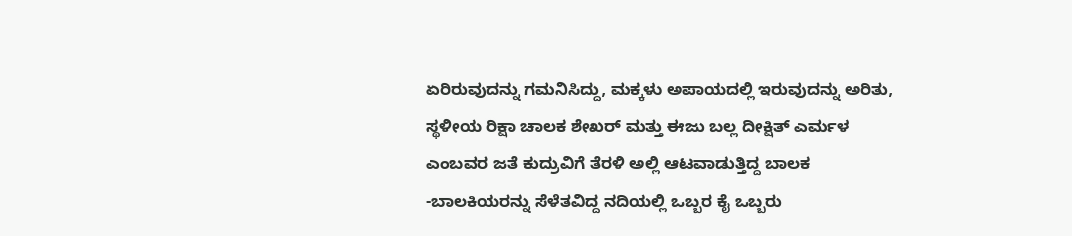ಏರಿರುವುದನ್ನು ಗಮನಿಸಿದ್ದು, ಮಕ್ಕಳು ಅಪಾಯದಲ್ಲಿ ಇರುವುದನ್ನು ಅರಿತು, ಸ್ಥಳೀಯ ರಿಕ್ಷಾ ಚಾಲಕ ಶೇಖರ್‌ ಮತ್ತು ಈಜು ಬಲ್ಲ ದೀಕ್ಷಿತ್‌ ಎರ್ಮಳ ಎಂಬವರ ಜತೆ ಕುದ್ರುವಿಗೆ ತೆರಳಿ ಅಲ್ಲಿ ಆಟವಾಡುತ್ತಿದ್ದ ಬಾಲಕ -ಬಾಲಕಿಯರನ್ನು ಸೆಳೆತವಿದ್ದ ನದಿಯಲ್ಲಿ ಒಬ್ಬರ ಕೈ ಒಬ್ಬರು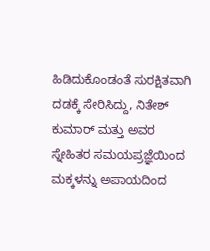ಹಿಡಿದುಕೊಂಡಂತೆ ಸುರಕ್ಷಿತವಾಗಿ ದಡಕ್ಕೆ ಸೇರಿಸಿದ್ದು, ನಿತೇಶ್‌ ಕುಮಾರ್‌ ಮತ್ತು ಅವರ ಸ್ನೇಹಿತರ ಸಮಯಪ್ರಜ್ಞೆಯಿಂದ ಮಕ್ಕಳನ್ನು ಅಪಾಯದಿಂದ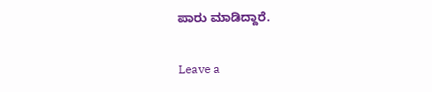ಪಾರು ಮಾಡಿದ್ದಾರೆ.

Leave a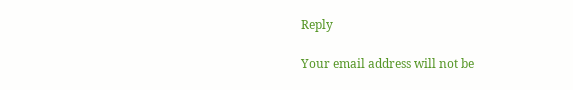Reply

Your email address will not be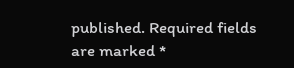published. Required fields are marked *